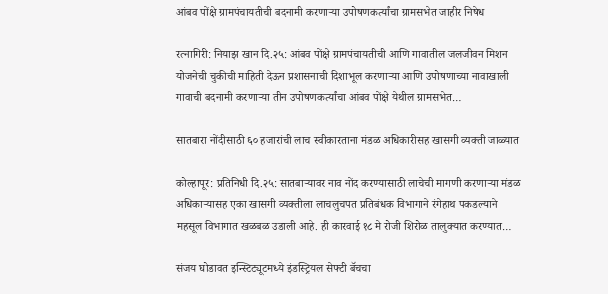आंबव पोंक्षे ग्रामपंचायतीची बदनामी करणाऱ्या उपोषणकर्त्यांचा ग्रामसभेत जाहीर निषेध

रत्नागिरी: नियाझ खान दि.२५: आंबव पोंक्षे ग्रामपंचायतीची आणि गावातील जलजीवन मिशन योजनेची चुकीची माहिती देऊन प्रशासनाची दिशाभूल करणाऱ्या आणि उपोषणाच्या नावाखाली गावाची बदनामी करणाऱ्या तीन उपोषणकर्त्यांचा आंबव पोंक्षे येथील ग्रामसभेत…

सातबारा नोंदीसाठी ६० हजारांची लाच स्वीकारताना मंडळ अधिकारीसह खासगी व्यक्ती जाळ्यात

कोल्हापूर: प्रतिनिधी दि.२५: सातबाऱ्यावर नाव नोंद करण्यासाठी लाचेची मागणी करणाऱ्या मंडळ अधिकाऱ्यासह एका खासगी व्यक्तीला लाचलुचपत प्रतिबंधक विभागाने रंगेहाथ पकडल्याने महसूल विभागात खळबळ उडाली आहे. ही कारवाई १८ मे रोजी शिरोळ तालुक्यात करण्यात…

संजय घोडावत इन्स्टिट्यूटमध्ये इंडस्ट्रियल सेफ्टी बॅचचा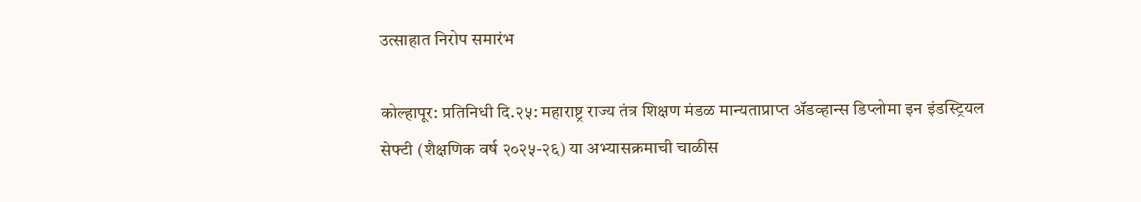उत्साहात निरोप समारंभ

कोल्हापूर: प्रतिनिधी दि.२५: महाराष्ट्र राज्य तंत्र शिक्षण मंडळ मान्यताप्राप्त ॲडव्हान्स डिप्लोमा इन इंडस्ट्रियल सेफ्टी (शैक्षणिक वर्ष २०२५-२६) या अभ्यासक्रमाची चाळीस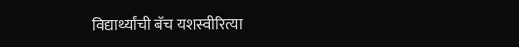विद्यार्थ्यांची बॅच यशस्वीरित्या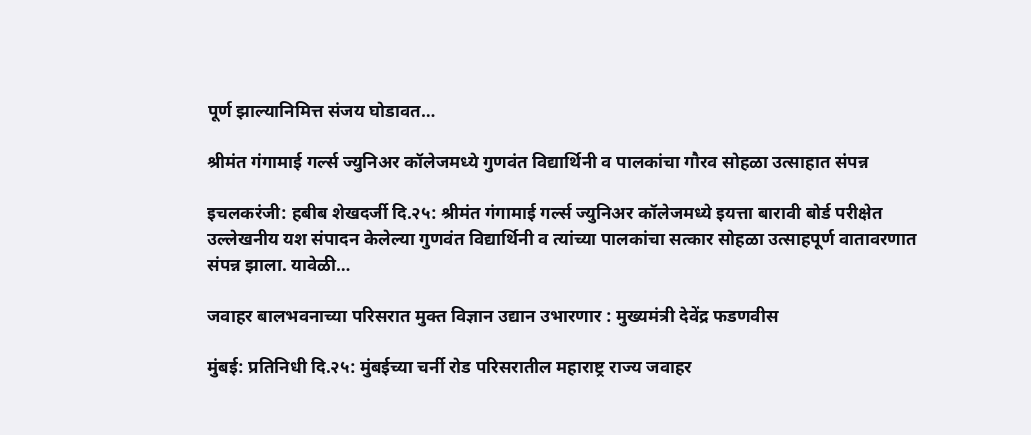पूर्ण झाल्यानिमित्त संजय घोडावत…

श्रीमंत गंगामाई गर्ल्स ज्युनिअर कॉलेजमध्ये गुणवंत विद्यार्थिनी व पालकांचा गौरव सोहळा उत्साहात संपन्न

इचलकरंजी: हबीब शेखदर्जी दि.२५: श्रीमंत गंगामाई गर्ल्स ज्युनिअर कॉलेजमध्ये इयत्ता बारावी बोर्ड परीक्षेत उल्लेखनीय यश संपादन केलेल्या गुणवंत विद्यार्थिनी व त्यांच्या पालकांचा सत्कार सोहळा उत्साहपूर्ण वातावरणात संपन्न झाला. यावेळी…

जवाहर बालभवनाच्या परिसरात मुक्त विज्ञान उद्यान उभारणार : मुख्यमंत्री देवेंद्र फडणवीस

मुंबई: प्रतिनिधी दि.२५: मुंबईच्या चर्नी रोड परिसरातील महाराष्ट्र राज्य जवाहर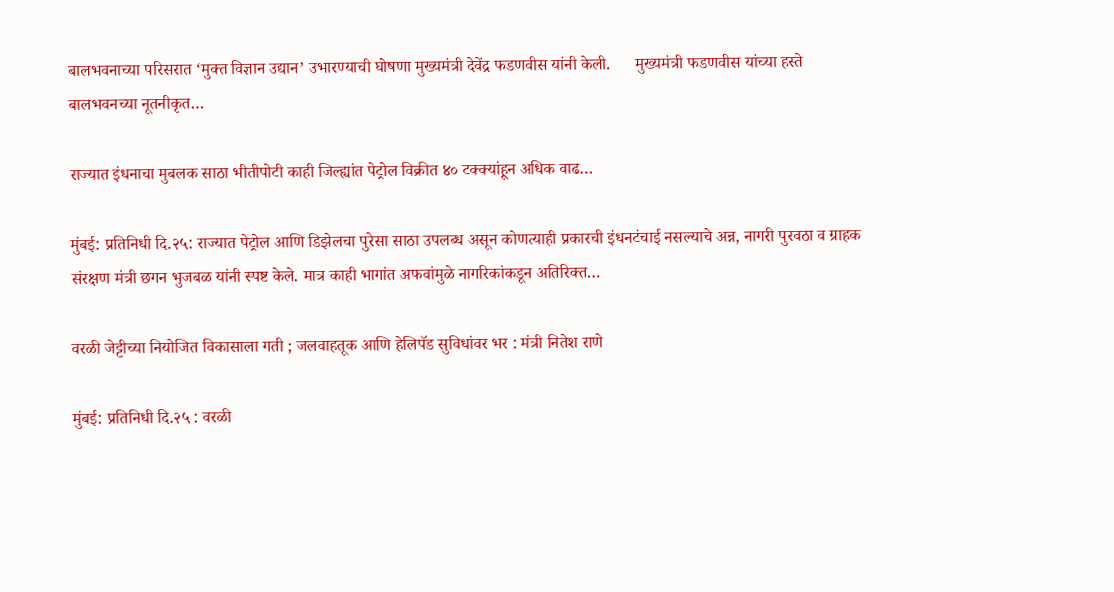बालभवनाच्या परिसरात ‘मुक्त विज्ञान उद्यान’ उभारण्याची घोषणा मुख्यमंत्री देवेंद्र फडणवीस यांनी केली.      मुख्यमंत्री फडणवीस यांच्या हस्ते बालभवनच्या नूतनीकृत…

राज्यात इंधनाचा मुबलक साठा भीतीपोटी काही जिल्ह्यांत पेट्रोल विक्रीत ४० टक्क्यांहून अधिक वाढ…

मुंबई: प्रतिनिधी दि.२५: राज्यात पेट्रोल आणि डिझेलचा पुरेसा साठा उपलब्ध असून कोणत्याही प्रकारची इंधनटंचाई नसल्याचे अन्न, नागरी पुरवठा व ग्राहक संरक्षण मंत्री छगन भुजबळ यांनी स्पष्ट केले. मात्र काही भागांत अफवांमुळे नागरिकांकडून अतिरिक्त…

वरळी जेट्टीच्या नियोजित विकासाला गती ; जलवाहतूक आणि हेलिपॅड सुविधांवर भर : मंत्री नितेश राणे

मुंबई: प्रतिनिधी दि.२५ : वरळी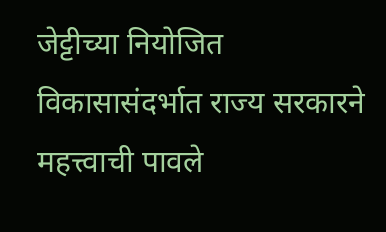जेट्टीच्या नियोजित विकासासंदर्भात राज्य सरकारने महत्त्वाची पावले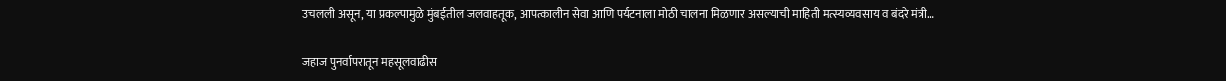उचलली असून, या प्रकल्पामुळे मुंबईतील जलवाहतूक, आपत्कालीन सेवा आणि पर्यटनाला मोठी चालना मिळणार असल्याची माहिती मत्स्यव्यवसाय व बंदरे मंत्री…

जहाज पुनर्वापरातून महसूलवाढीस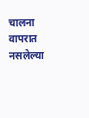चालना वापरात नसलेल्या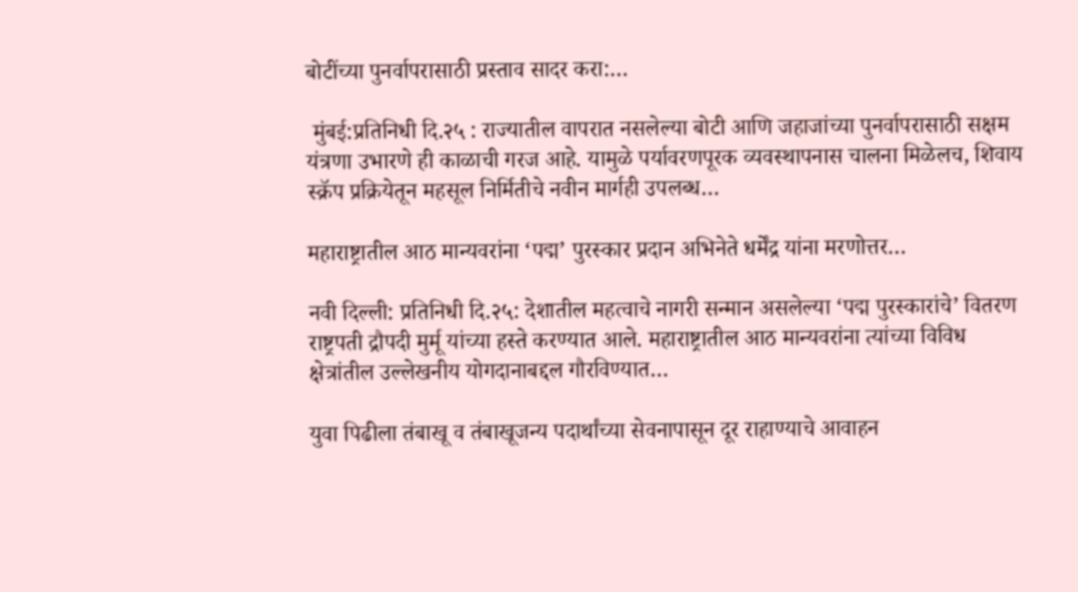बोटींच्या पुनर्वापरासाठी प्रस्ताव सादर करा:…

 मुंबई:प्रतिनिधी दि.२५ : राज्यातील वापरात नसलेल्या बोटी आणि जहाजांच्या पुनर्वापरासाठी सक्षम यंत्रणा उभारणे ही काळाची गरज आहे. यामुळे पर्यावरणपूरक व्यवस्थापनास चालना मिळेलच, शिवाय स्क्रॅप प्रक्रियेतून महसूल निर्मितीचे नवीन मार्गही उपलब्ध…

महाराष्ट्रातील आठ मान्यवरांना ‘पद्म’ पुरस्कार प्रदान अभिनेते धर्मेंद्र यांना मरणोत्तर…

नवी दिल्ली: प्रतिनिधी दि.२५: देशातील महत्वाचे नागरी सन्मान असलेल्या ‘पद्म पुरस्कारांचे’ वितरण राष्ट्रपती द्रौपदी मुर्मू यांच्या हस्ते करण्यात आले. महाराष्ट्रातील आठ मान्यवरांना त्यांच्या विविध क्षेत्रांतील उल्लेखनीय योगदानाबद्दल गौरविण्यात…

युवा पिढीला तंबाखू व तंबाखूजन्य पदार्थांच्या सेवनापासून दूर राहाण्याचे आवाहन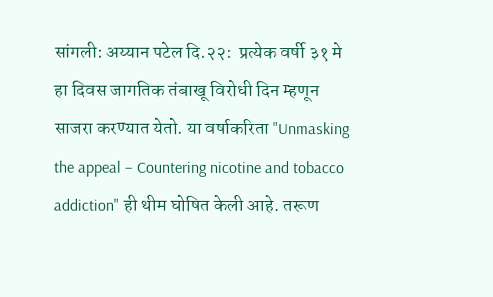सांगली: अय्यान पटेल दि.२२:  प्रत्येक वर्षी ३१ मे हा दिवस जागतिक तंबाखू विरोधी दिन म्हणून साजरा करण्यात येतो. या वर्षाकरिता "Unmasking the appeal – Countering nicotine and tobacco addiction" ही थीम घोषित केली आहे. तरूण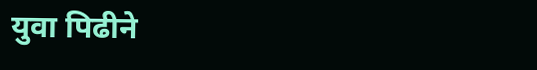युवा पिढीने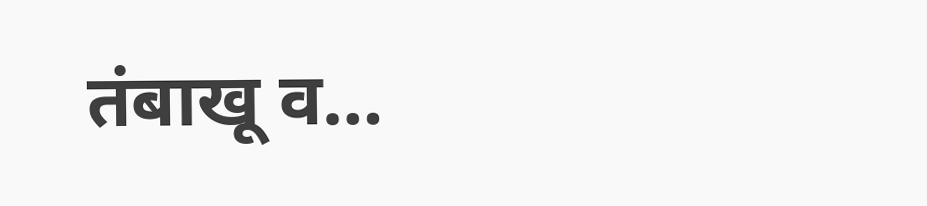तंबाखू व…